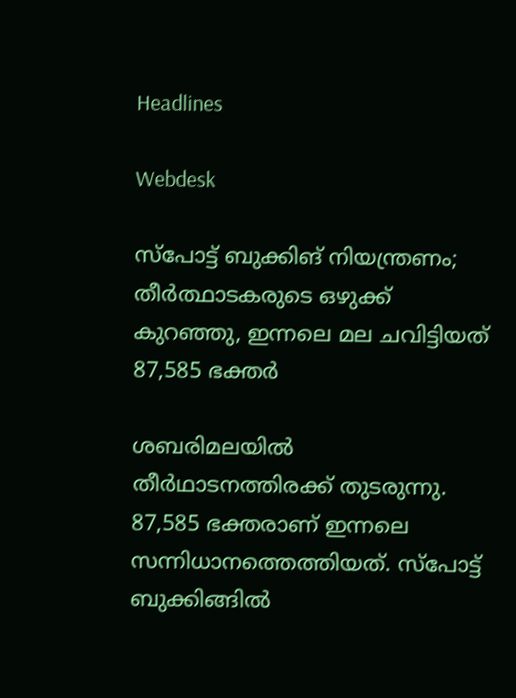Headlines

Webdesk

സ്പോട്ട് ബുക്കിങ് നിയന്ത്രണം; തീർത്ഥാടകരുടെ ഒഴുക്ക് കുറഞ്ഞു, ഇന്നലെ മല ചവിട്ടിയത് 87,585 ഭക്തർ

ശബരിമലയിൽ തീർഥാടനത്തിരക്ക് തുടരുന്നു. 87,585 ഭക്തരാണ് ഇന്നലെ സന്നിധാനത്തെത്തിയത്. സ്പോട്ട് ബുക്കിങ്ങിൽ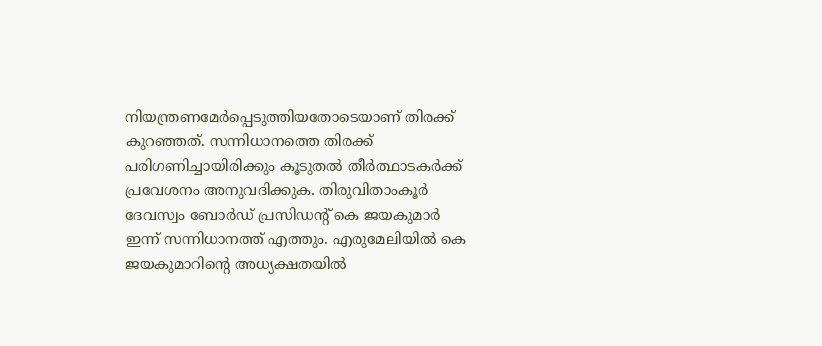നിയന്ത്രണമേർപ്പെടുത്തിയതോടെയാണ് തിരക്ക് കുറഞ്ഞത്. സന്നിധാനത്തെ തിരക്ക് പരിഗണിച്ചായിരിക്കും കൂടുതൽ തീർത്ഥാടകർക്ക് പ്രവേശനം അനുവദിക്കുക. തിരുവിതാംകൂർ ദേവസ്വം ബോർഡ് പ്രസിഡന്റ് കെ ജയകുമാർ ഇന്ന് സന്നിധാനത്ത് എത്തും. എരുമേലിയിൽ കെ ജയകുമാറിന്റെ അധ്യക്ഷതയിൽ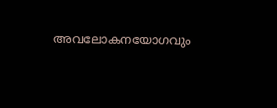അവലോകനയോഗവും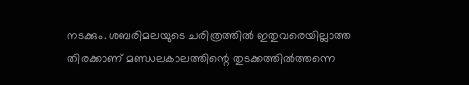നടക്കും. ശബരിമലയുടെ ചരിത്രത്തിൽ ഇതുവരെയില്ലാത്ത തിരക്കാണ്‌ മണ്ഡലകാലത്തിന്റെ തുടക്കത്തിൽത്തന്നെ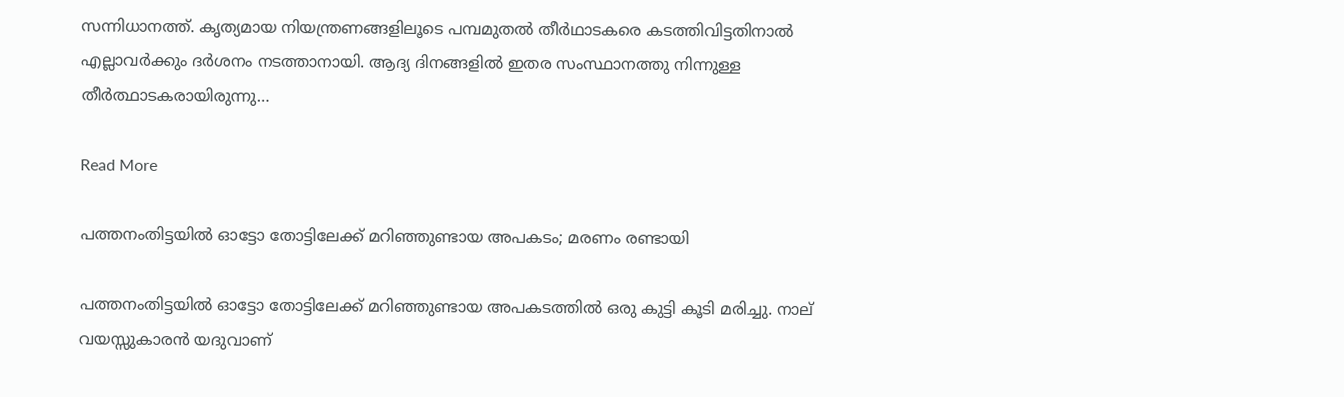സന്നിധാനത്ത്‌. കൃത്യമായ നിയന്ത്രണങ്ങളിലൂടെ പമ്പമുതൽ തീർഥാടകരെ കടത്തിവിട്ടതിനാൽ എല്ലാവർക്കും ദർശനം നടത്താനായി. ആദ്യ ദിനങ്ങളില്‍ ഇതര സംസ്ഥാനത്തു നിന്നുള്ള തീര്‍ത്ഥാടകരായിരുന്നു…

Read More

പത്തനംതിട്ടയിൽ ഓട്ടോ തോട്ടിലേക്ക് മറിഞ്ഞുണ്ടായ അപകടം; മരണം രണ്ടായി

പത്തനംതിട്ടയിൽ ഓട്ടോ തോട്ടിലേക്ക് മറിഞ്ഞുണ്ടായ അപകടത്തിൽ ഒരു കുട്ടി കൂടി മരിച്ചു. നാല് വയസ്സുകാരൻ യദുവാണ്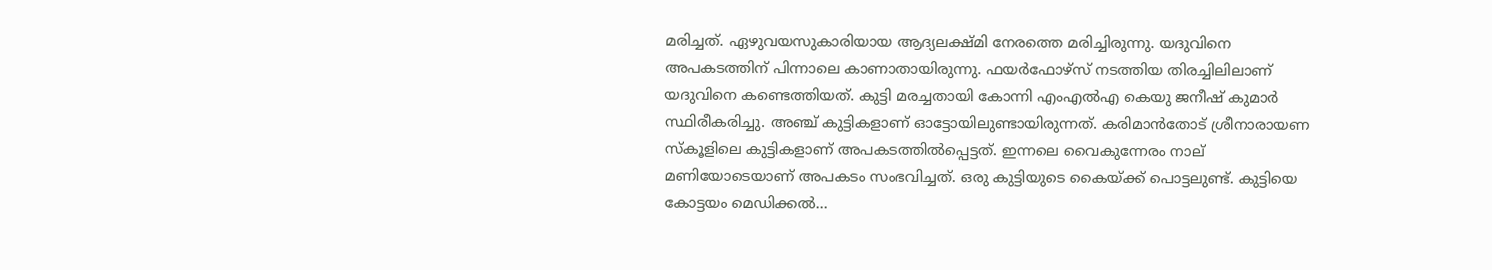മരിച്ചത്. ഏഴുവയസുകാരിയായ ആദ്യലക്ഷ്മി നേരത്തെ മരിച്ചിരുന്നു. യദുവിനെ അപകടത്തിന് പിന്നാലെ കാണാതായിരുന്നു. ഫയർഫോഴ്സ് നടത്തിയ തിരച്ചിലിലാണ് യദുവിനെ കണ്ടെത്തിയത്. കുട്ടി മരച്ചതായി കോന്നി എംഎൽഎ കെയു ജനീഷ് കുമാർ സ്ഥിരീകരിച്ചു. അഞ്ച് കുട്ടികളാണ് ഓട്ടോയിലുണ്ടായിരുന്നത്. കരിമാൻതോട് ശ്രീനാരായണ സ്കൂളിലെ കുട്ടികളാണ് അപകടത്തിൽപ്പെട്ടത്. ഇന്നലെ വൈകുന്നേരം നാല് മണിയോടെയാണ് അപകടം സംഭവിച്ചത്. ഒരു കുട്ടിയുടെ കൈയ്ക്ക് പൊട്ടലുണ്ട്. കുട്ടിയെ കോട്ടയം മെഡിക്കൽ…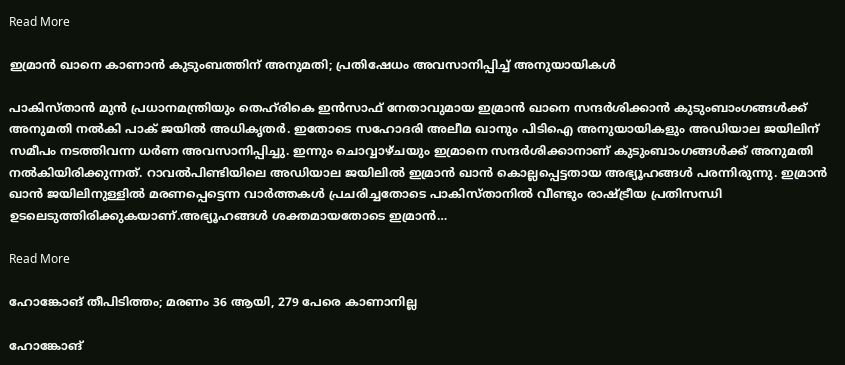Read More

ഇമ്രാൻ ഖാനെ കാണാൻ കുടുംബത്തിന് അനുമതി; പ്രതിഷേധം അവസാനിപ്പിച്ച് അനുയായികൾ

പാകിസ്താൻ മുൻ പ്രധാനമന്ത്രിയും തെഹ്‌രികെ ഇൻസാഫ് നേതാവുമായ ഇമ്രാൻ ഖാനെ സന്ദർശിക്കാൻ കുടുംബാംഗങ്ങൾക്ക് അനുമതി നൽകി പാക് ജയിൽ അധികൃതർ. ഇതോടെ സഹോദരി അലീമ ഖാനും പിടിഐ അനുയായികളും അഡിയാല ജയിലിന് സമീപം നടത്തിവന്ന ധർണ അവസാനിപ്പിച്ചു. ഇന്നും ചൊവ്വാഴ്ചയും ഇമ്രാനെ സന്ദർശിക്കാനാണ് കുടുംബാംഗങ്ങൾക്ക് അനുമതി നൽകിയിരിക്കുന്നത്. റാവൽപിണ്ടിയിലെ അഡിയാല ജയിലിൽ ഇമ്രാൻ ഖാൻ കൊല്ലപ്പെട്ടതായ അഭ്യൂഹങ്ങൾ പരന്നിരുന്നു. ഇമ്രാൻ ഖാൻ ജയിലിനുള്ളിൽ മരണപ്പെട്ടെന്ന വാർത്തകൾ പ്രചരിച്ചതോടെ പാകിസ്താനിൽ വീണ്ടും രാഷ്ട്രീയ പ്രതിസന്ധി ഉടലെടുത്തിരിക്കുകയാണ്.അഭ്യൂഹങ്ങൾ ശക്തമായതോടെ ഇമ്രാൻ…

Read More

ഹോങ്കോങ് തീപിടിത്തം; മരണം 36 ആയി, 279 പേരെ കാണാനില്ല

ഹോങ്കോങ്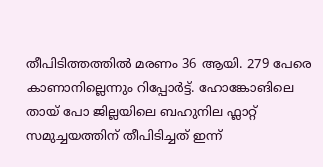തീപിടിത്തത്തിൽ മരണം 36 ആയി. 279 പേരെ കാണാനില്ലെന്നും റിപ്പോർട്ട്. ഹോങ്കോങിലെ തായ് പോ ജില്ലയിലെ ബഹുനില ഫ്ലാറ്റ് സമുച്ചയത്തിന് തീപിടിച്ചത് ഇന്ന്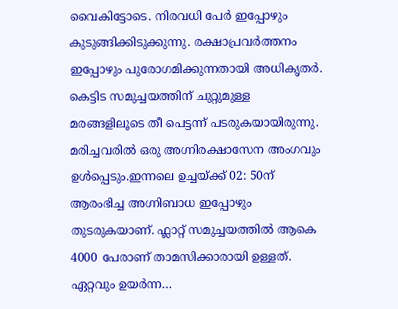വൈകിട്ടോടെ. നിരവധി പേർ ഇപ്പോഴും കുടുങ്ങിക്കിടുക്കുന്നു. രക്ഷാപ്രവർത്തനം ഇപ്പോഴും പുരോഗമിക്കുന്നതായി അധികൃതർ. കെട്ടിട സമുച്ചയത്തിന് ചുറ്റുമുള്ള മരങ്ങളിലൂടെ തീ പെട്ടന്ന് പടരുകയായിരുന്നു. മരിച്ചവരിൽ ഒരു അഗ്നിരക്ഷാസേന അംഗവും ഉൾപ്പെടും.ഇന്നലെ ഉച്ചയ്ക്ക് 02: 50ന് ആരംഭിച്ച അഗ്നിബാധ ഇപ്പോഴും തുടരുകയാണ്. ഫ്ലാറ്റ് സമുച്ചയത്തിൽ ആകെ 4000 പേരാണ് താമസിക്കാരായി ഉള്ളത്. ഏറ്റവും ഉയർന്ന…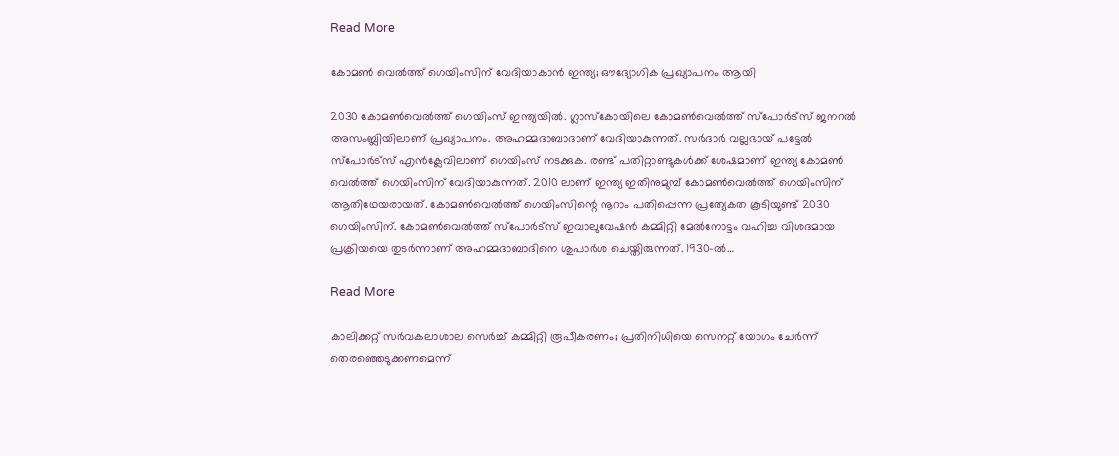Read More

കോമൺ വെൽത്ത് ഗെയിംസിന് വേദിയാകാൻ ഇന്ത്യ; ഔദ്യോഗിക പ്രഖ്യാപനം ആയി

2030 കോമൺവെൽത്ത് ഗെയിംസ് ഇന്ത്യയിൽ. ഗ്ലാസ്കോയിലെ കോമൺ‌വെൽത്ത് സ്‌പോർട്‌സ് ജനറൽ അസംബ്ലിയിലാണ് പ്രഖ്യാപനം. അഹമ്മദാബാദാണ് വേദിയാകുന്നത്. സർദാർ വല്ലഭായ് പട്ടേൽ സ്‌പോർട്‌സ് എൻക്ലേവിലാണ് ഗെയിംസ് നടക്കുക. രണ്ട് പതിറ്റാണ്ടുകൾക്ക് ശേഷമാണ് ഇന്ത്യ കോമൺ വെൽത്ത് ഗെയിംസിന് വേദിയാകുന്നത്. 2010 ലാണ് ഇന്ത്യ ഇതിനുമുമ്പ് കോമൺവെൽത്ത് ഗെയിംസിന് ആതിഥേയരായത്. കോമൺവെൽത്ത് ഗെയിംസിന്റെ നൂറാം പതിപ്പെന്ന പ്രത്യേകത കൂടിയുണ്ട് 2030 ഗെയിംസിന്. കോമൺ‌വെൽത്ത് സ്‌പോർട്‌സ് ഇവാലുവേഷൻ കമ്മിറ്റി മേൽനോട്ടം വഹിച്ച വിശദമായ പ്രക്രിയയെ തുടർന്നാണ് അഹമ്മദാബാദിനെ ശുപാർശ ചെയ്തിരുന്നത്. 1930-ൽ…

Read More

കാലിക്കറ്റ് സർവകലാശാല സെർച്ച് കമ്മിറ്റി രൂപീകരണം; പ്രതിനിധിയെ സെനറ്റ് യോഗം ചേർന്ന് തെരഞ്ഞെടുക്കണമെന്ന്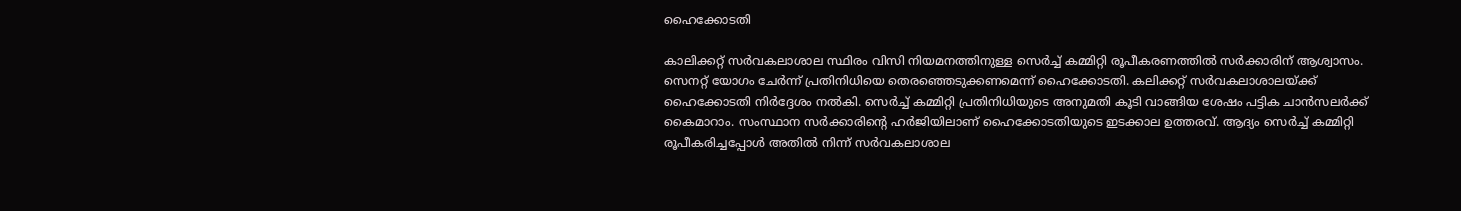ഹൈക്കോടതി

കാലിക്കറ്റ് സർവകലാശാല സ്ഥിരം വിസി നിയമനത്തിനുള്ള സെർച്ച് കമ്മിറ്റി രൂപീകരണത്തിൽ സർക്കാരിന് ആശ്വാസം. സെനറ്റ് യോഗം ചേർന്ന് പ്രതിനിധിയെ തെരഞ്ഞെടുക്കണമെന്ന് ഹൈക്കോടതി. കലിക്കറ്റ് സർവകലാശാലയ്ക്ക് ഹൈക്കോടതി നിർദ്ദേശം നൽ‌കി. സെർച്ച് കമ്മിറ്റി പ്രതിനിധിയുടെ അനുമതി കൂടി വാങ്ങിയ ശേഷം പട്ടിക ചാൻസലർക്ക് കൈമാറാം. സംസ്ഥാന സർക്കാരിന്റെ ഹർജിയിലാണ് ഹൈക്കോടതിയുടെ ഇടക്കാല ഉത്തരവ്. ആദ്യം സെർച്ച് കമ്മിറ്റി രൂപീകരിച്ചപ്പോൾ അതിൽ നിന്ന് സർവകലാശാല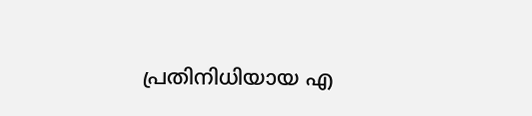പ്രതിനിധിയായ എ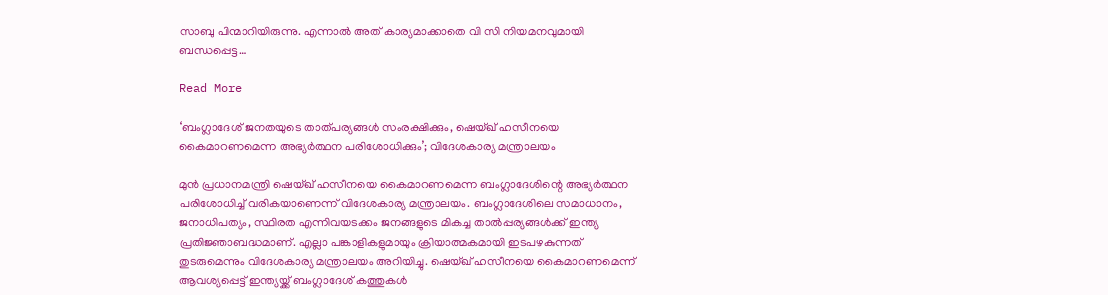സാബു പിന്മാറിയിരുന്നു. എന്നാൽ അത് കാര്യമാക്കാതെ വി സി നിയമനവുമായി ബന്ധപ്പെട്ട…

Read More

‘ബംഗ്ലാദേശ് ജനതയുടെ താത്പര്യങ്ങൾ സംരക്ഷിക്കും, ഷെയ്ഖ് ഹസീനയെ കൈമാറണമെന്ന അഭ്യർത്ഥന പരിശോധിക്കും’; വിദേശകാര്യ മന്ത്രാലയം

മുൻ പ്രധാനമന്ത്രി ഷെയ്ഖ് ഹസീനയെ കൈമാറണമെന്ന ബംഗ്ലാദേശിന്റെ അഭ്യർത്ഥന പരിശോധിച്ച് വരികയാണെന്ന് വിദേശകാര്യ മന്ത്രാലയം. ബംഗ്ലാദേശിലെ സമാധാനം, ജനാധിപത്യം, സ്ഥിരത എന്നിവയടക്കം ജനങ്ങളുടെ മികച്ച താൽപ്പര്യങ്ങൾക്ക്‌ ഇന്ത്യ പ്രതിജ്ഞാബദ്ധമാണ്. എല്ലാ പങ്കാളികളുമായും ക്രിയാത്മകമായി ഇടപഴകുന്നത് തുടരുമെന്നും വിദേശകാര്യ മന്ത്രാലയം അറിയിച്ചു. ഷെയ്ഖ് ഹസീനയെ കൈമാറണമെന്ന് ആവശ്യപ്പെട്ട് ഇന്ത്യയ്ക്ക് ബംഗ്ലാദേശ് കത്തുകൾ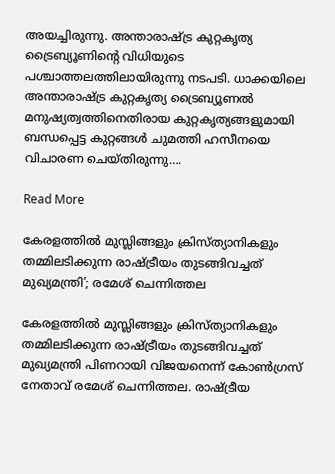അയച്ചിരുന്നു. അന്താരാഷ്ട്ര കുറ്റകൃത്യ ട്രൈബ്യൂണിന്റെ വിധിയുടെ പശ്ചാത്തലത്തിലായിരുന്നു നടപടി. ധാക്കയിലെ അന്താരാഷ്ട്ര കുറ്റകൃത്യ ട്രൈബ്യൂണൽ മനുഷ്യത്വത്തിനെതിരായ കുറ്റകൃത്യങ്ങളുമായി ബന്ധപ്പെട്ട കുറ്റങ്ങൾ ചുമത്തി ഹസീനയെ വിചാരണ ചെയ്തിരുന്നു….

Read More

കേരളത്തിൽ മുസ്ലിങ്ങളും ക്രിസ്ത്യാനികളും തമ്മിലടിക്കുന്ന രാഷ്ട്രീയം തുടങ്ങിവച്ചത് മുഖ്യമന്ത്രി’; രമേശ് ചെന്നിത്തല

കേരളത്തിൽ മുസ്ലിങ്ങളും ക്രിസ്ത്യാനികളും തമ്മിലടിക്കുന്ന രാഷ്ട്രീയം തുടങ്ങിവച്ചത് മുഖ്യമന്ത്രി പിണറായി വിജയനെന്ന് കോൺഗ്രസ് നേതാവ് രമേശ് ചെന്നിത്തല. രാഷ്ട്രീയ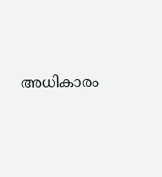അധികാരം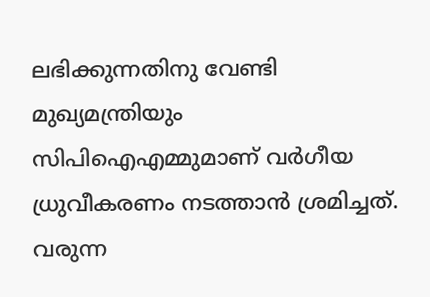ലഭിക്കുന്നതിനു വേണ്ടി മുഖ്യമന്ത്രിയും സിപിഐഎമ്മുമാണ് വർഗീയ ധ്രുവീകരണം നടത്താൻ ശ്രമിച്ചത്. വരുന്ന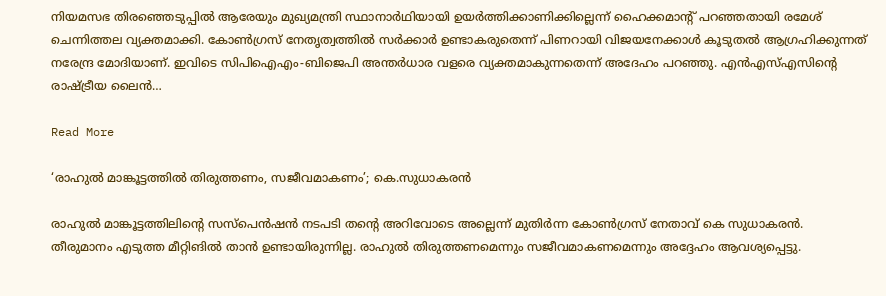നിയമസഭ തിരഞ്ഞെടുപ്പിൽ ആരേയും മുഖ്യമന്ത്രി സ്ഥാനാർഥിയായി ഉയർത്തിക്കാണിക്കില്ലെന്ന് ഹൈക്കമാന്റ് പറഞ്ഞതായി രമേശ് ചെന്നിത്തല വ്യക്തമാക്കി. കോണ്‍ഗ്രസ് നേതൃത്വത്തില്‍ സര്‍ക്കാര്‍ ഉണ്ടാകരുതെന്ന് പിണറായി വിജയനേക്കാള്‍ കൂടുതല്‍ ആഗ്രഹിക്കുന്നത് നരേന്ദ്ര മോദിയാണ്. ഇവിടെ സിപിഐഎം-ബിജെപി അന്തര്‍ധാര വളരെ വ്യക്തമാകുന്നതെന്ന് അദേഹം പറഞ്ഞു. എൻഎസ്എസിന്റെ രാഷ്ട്രീയ ലൈൻ…

Read More

‘രാഹുൽ മാങ്കൂട്ടത്തിൽ തിരുത്തണം, സജീവമാകണം’; കെ.സുധാകരൻ

രാഹുൽ മാങ്കൂട്ടത്തിലിന്റെ സസ്പെൻഷൻ നടപടി തന്റെ അറിവോടെ അല്ലെന്ന് മുതിർന്ന കോൺഗ്രസ് നേതാവ് കെ സുധാകരൻ. തീരുമാനം എടുത്ത മീറ്റിങിൽ താൻ ഉണ്ടായിരുന്നില്ല. രാഹുൽ തിരുത്തണമെന്നും സജീവമാകണമെന്നും അദ്ദേഹം ആവശ്യപ്പെട്ടു.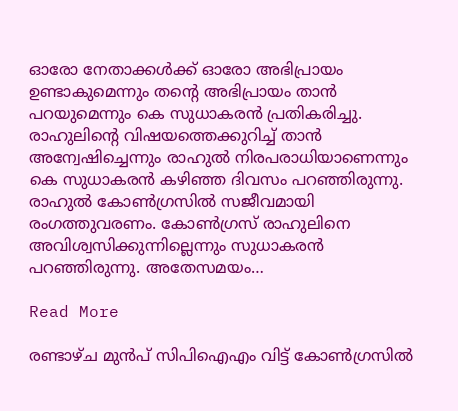ഓരോ നേതാക്കൾക്ക് ഓരോ അഭിപ്രായം ഉണ്ടാകുമെന്നും തന്റെ അഭിപ്രായം താൻ പറയുമെന്നും കെ സുധാകരൻ പ്രതികരിച്ചു. രാഹുലിന്റെ വിഷയത്തെക്കുറിച്ച് താന്‍ അന്വേഷിച്ചെന്നും രാഹുല്‍ നിരപരാധിയാണെന്നും കെ സുധാകരന്‍ കഴിഞ്ഞ ദിവസം പറഞ്ഞിരുന്നു. രാഹുല്‍ കോണ്‍ഗ്രസില്‍ സജീവമായി രംഗത്തുവരണം. കോണ്‍ഗ്രസ് രാഹുലിനെ അവിശ്വസിക്കുന്നില്ലെന്നും സുധാകരന്‍ പറഞ്ഞിരുന്നു. അതേസമയം…

Read More

രണ്ടാഴ്ച മുൻപ് സിപിഐഎം വിട്ട് കോൺഗ്രസിൽ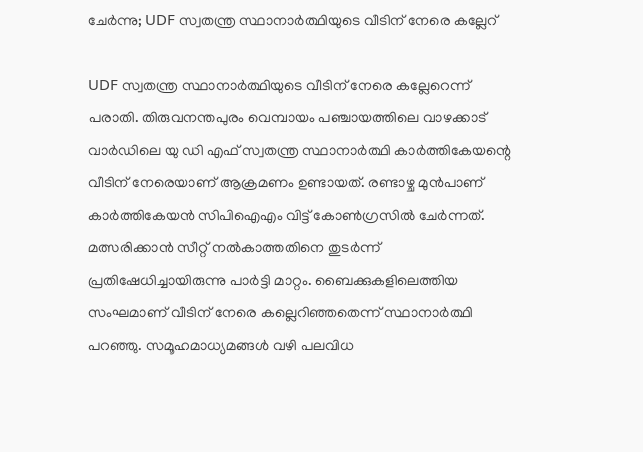ചേർന്നു; UDF സ്വതന്ത്ര സ്ഥാനാർത്ഥിയുടെ വീടിന് നേരെ കല്ലേറ്

UDF സ്വതന്ത്ര സ്ഥാനാർത്ഥിയുടെ വീടിന് നേരെ കല്ലേറെന്ന് പരാതി. തിരുവനന്തപുരം വെമ്പായം പഞ്ചായത്തിലെ വാഴക്കാട് വാർഡിലെ യു ഡി എഫ് സ്വതന്ത്ര സ്ഥാനാർത്ഥി കാർത്തികേയന്റെ വീടിന് നേരെയാണ് ആക്രമണം ഉണ്ടായത്. രണ്ടാഴ്ച മുൻപാണ് കാർത്തികേയൻ സിപിഐഎം വിട്ട് കോൺഗ്രസിൽ ചേർന്നത്. മത്സരിക്കാൻ സീറ്റ് നൽകാത്തതിനെ തുടർന്ന് പ്രതിഷേധിച്ചായിരുന്നു പാർട്ടി മാറ്റം. ബൈക്കുകളിലെത്തിയ സംഘമാണ് വീടിന് നേരെ കല്ലെറിഞ്ഞതെന്ന് സ്ഥാനാർത്ഥി പറഞ്ഞു. സമൂഹമാധ്യമങ്ങൾ വഴി പലവിധ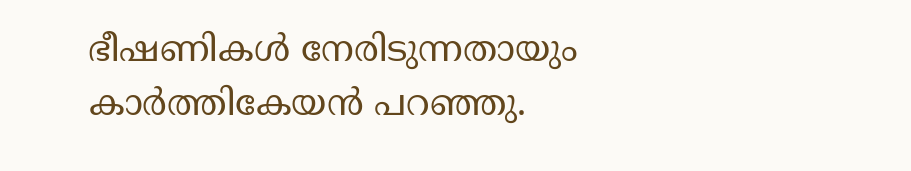ഭീഷണികൾ നേരിടുന്നതായും കാർത്തികേയൻ പറഞ്ഞു.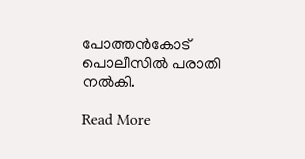പോത്തൻകോട് പൊലീസിൽ പരാതി നൽകി.

Read More